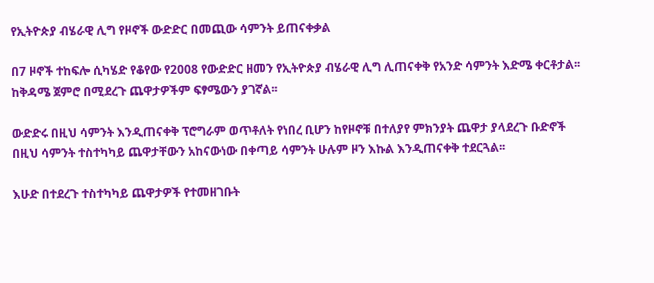የኢትዮጵያ ብሄራዊ ሊግ የዞኖች ውድድር በመጪው ሳምንት ይጠናቀቃል

በ7 ዞኖች ተከፍሎ ሲካሄድ የቆየው የ2008 የውድድር ዘመን የኢትዮጵያ ብሄራዊ ሊግ ሊጠናቀቅ የአንድ ሳምንት እድሜ ቀርቶታል፡፡ ከቅዳሜ ጀምሮ በሚደረጉ ጨዋታዎችም ፍፃሜውን ያገኛል፡፡

ውድድሩ በዚህ ሳምንት እንዲጠናቀቅ ፕሮግራም ወጥቶለት የነበረ ቢሆን ከየዞኖቹ በተለያየ ምክንያት ጨዋታ ያላደረጉ ቡድኖች በዚህ ሳምንት ተስተካካይ ጨዋታቸውን አከናውነው በቀጣይ ሳምንት ሁሉም ዞን እኩል እንዲጠናቀቅ ተደርጓል፡፡

እሁድ በተደረጉ ተስተካካይ ጨዋታዎች የተመዘገቡት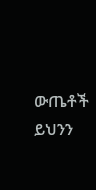ውጤቶች ይህንን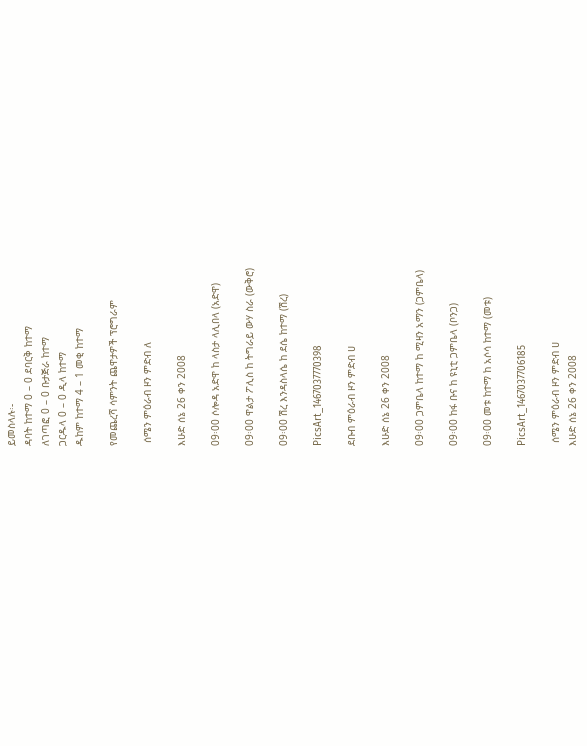ይመስላሉ፡-
ዳባት ከተማ 0 – 0 ደባርቅ ከተማ
ለገጣፎ 0 – 0 ቡታጅራ ከተማ
ጋርዱላ 0 – 0 ዲላ ከተማ
ዱከም ከተማ 4 – 1 መቂ ከተማ

የመጨረሻ ሳምንት ጨዋታዎች ፕሮግራም

 ሰሜን ምዕራብ ዞን ምድብ ለ

እሁድ ሰኔ 26 ቀን 2008

09፡00 ሶሎዳ አድዋ ከ ላስታ ላሊበላ (አድዋ)

09፡00 ዋልታ ፖሊስ ከ ትግራይ ውሃ ስራ (ውቅሮ)

09፡00 ሽረ እንዳስላሴ ከ ደሴ ከተማ (ሽረ)

PicsArt_1467037770398

ደቡብ ምዕራብ ዞን ምድብ ሀ

እሁድ ሰኔ 26 ቀን 2008

09፡00 ጋምቤላ ከተማ ከ ሚዛን አማን (ጋምቤላ)

09፡00 ከፋ ቡና ከ ዩኒቲ ጋምቤላ (ቦንጋ)

09፡00 መቱ ከተማ ከ አሶሳ ከተማ (መቱ)

PicsArt_1467037706185

 ሰሜን ምዕራብ ዞን ምድብ ሀ
እሁድ ሰኔ 26 ቀን 2008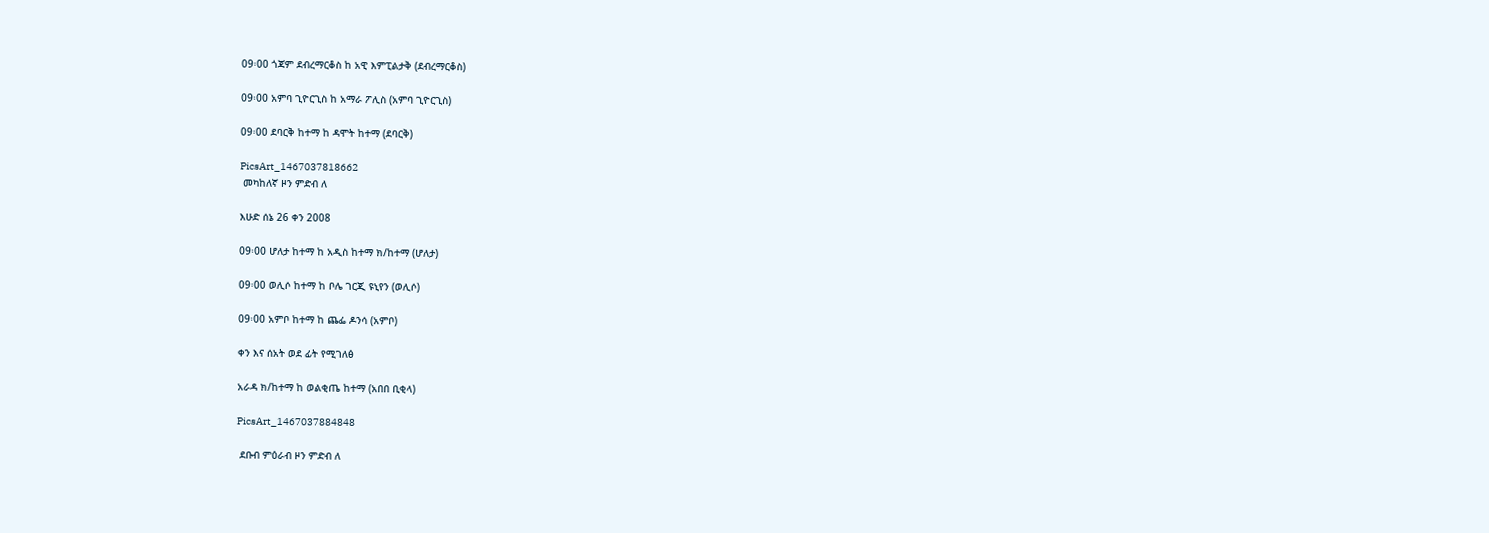09፡00 ጎጃም ደብረማርቆስ ከ አዊ እምፒልታቅ (ደብረማርቆስ)

09፡00 አምባ ጊዮርጊስ ከ አማራ ፖሊስ (አምባ ጊዮርጊስ)

09፡00 ደባርቅ ከተማ ከ ዳሞት ከተማ (ደባርቅ)

PicsArt_1467037818662
 መካከለኛ ዞን ምድብ ለ

እሁድ ሰኔ 26 ቀን 2008

09፡00 ሆለታ ከተማ ከ አዲስ ከተማ ክ/ከተማ (ሆለታ)

09፡00 ወሊሶ ከተማ ከ ቦሌ ገርጂ ዩኒየን (ወሊሶ)

09፡00 አምቦ ከተማ ከ ጨፌ ዶንሳ (አምቦ)

ቀን እና ሰአት ወደ ፊት የሚገለፅ

አራዳ ክ/ከተማ ከ ወልቂጤ ከተማ (አበበ ቢቂላ)

PicsArt_1467037884848

 ደቡብ ምዕራብ ዞን ምድብ ለ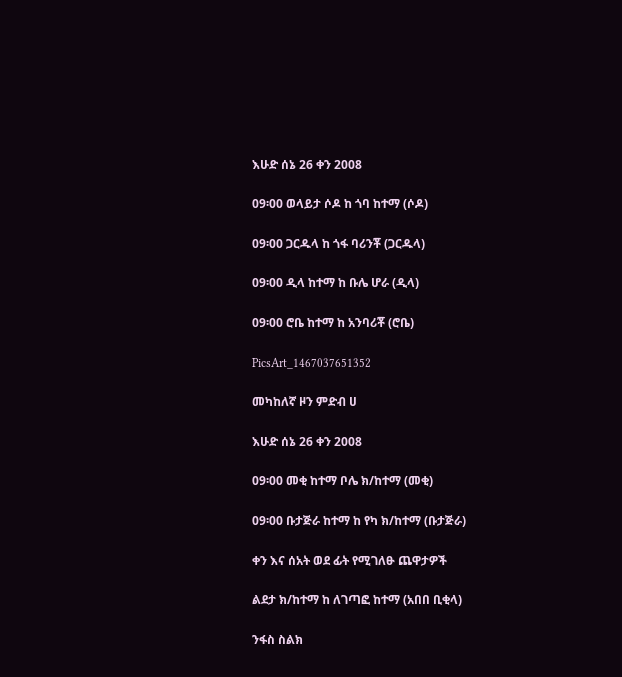እሁድ ሰኔ 26 ቀን 2008

09፡00 ወላይታ ሶዶ ከ ጎባ ከተማ (ሶዶ)

09፡00 ጋርዱላ ከ ጎፋ ባሪንቾ (ጋርዱላ)

09፡00 ዲላ ከተማ ከ ቡሌ ሆራ (ዲላ)

09፡00 ሮቤ ከተማ ከ አንባሪቾ (ሮቤ)

PicsArt_1467037651352

መካከለኛ ዞን ምድብ ሀ

እሁድ ሰኔ 26 ቀን 2008

09፡00 መቂ ከተማ ቦሌ ክ/ከተማ (መቂ)

09፡00 ቡታጅራ ከተማ ከ የካ ክ/ከተማ (ቡታጅራ)

ቀን እና ሰአት ወደ ፊት የሚገለፁ ጨዋታዎች

ልደታ ክ/ከተማ ከ ለገጣፎ ከተማ (አበበ ቢቂላ)

ንፋስ ስልክ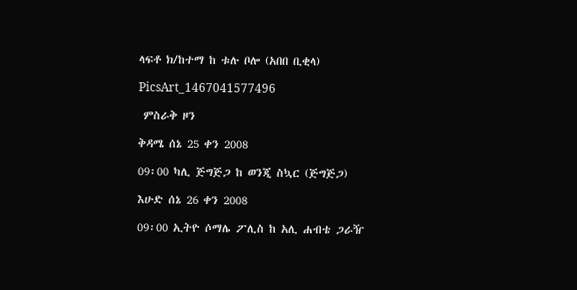ላፍቶ ክ/ከተማ ከ ቱሉ ቦሎ (አበበ ቢቂላ)

PicsArt_1467041577496

 ምስራቅ ዞን

ቅዳሜ ሰኔ 25 ቀን 2008

09፡00 ካሊ ጅግጅጋ ከ ወንጂ ስኳር (ጅግጅጋ)

እሁድ ሰኔ 26 ቀን 2008

09፡00 ኢትዮ ሶማሌ ፖሊስ ከ አሊ ሐብቴ ጋራዥ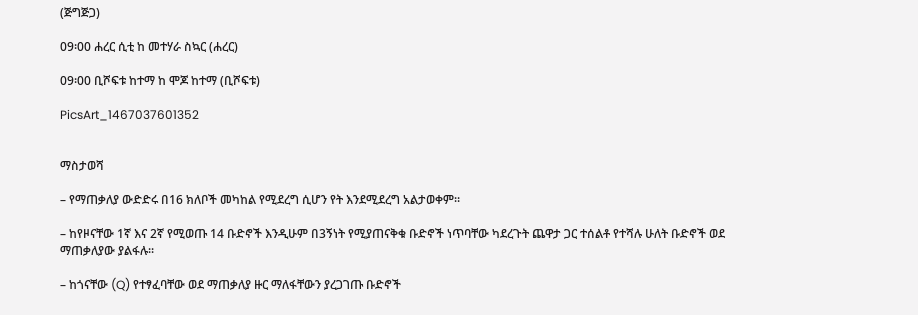(ጅግጅጋ)

09፡00 ሐረር ሲቲ ከ መተሃራ ስኳር (ሐረር)

09፡00 ቢሾፍቱ ከተማ ከ ሞጆ ከተማ (ቢሾፍቱ)

PicsArt_1467037601352


ማስታወሻ

– የማጠቃለያ ውድድሩ በ16 ክለቦች መካከል የሚደረግ ሲሆን የት እንደሚደረግ አልታወቀም፡፡

– ከየዞናቸው 1ኛ እና 2ኛ የሚወጡ 14 ቡድኖች እንዲሁም በ3ኝነት የሚያጠናቅቁ ቡድኖች ነጥባቸው ካደረጉት ጨዋታ ጋር ተሰልቶ የተሻሉ ሁለት ቡድኖች ወደ ማጠቃለያው ያልፋሉ፡፡

– ከጎናቸው (Q) የተፃፈባቸው ወደ ማጠቃለያ ዙር ማለፋቸውን ያረጋገጡ ቡድኖች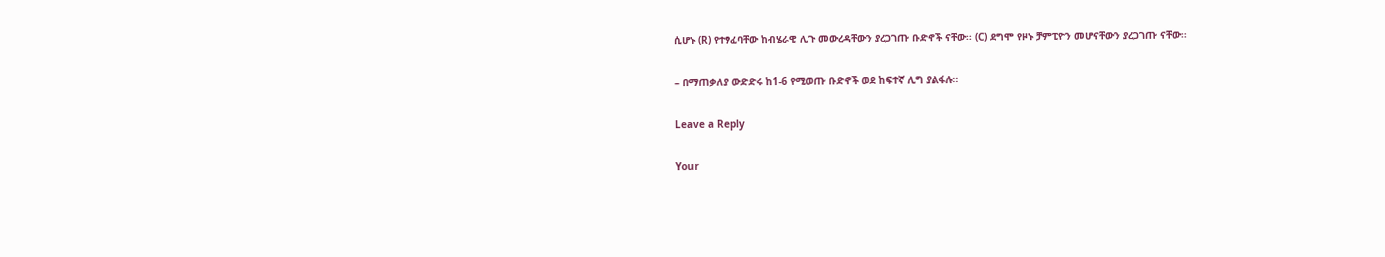ሲሆኑ (R) የተፃፈባቸው ከብሄራዊ ሊጉ መውረዳቸውን ያረጋገጡ ቡድኖች ናቸው፡፡ (C) ደግሞ የዞኑ ቻምፒዮን መሆናቸውን ያረጋገጡ ናቸው፡፡

– በማጠቃለያ ውድድሩ ከ1-6 የሚወጡ ቡድኖች ወደ ከፍተኛ ሊግ ያልፋሉ፡፡

Leave a Reply

Your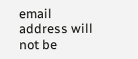email address will not be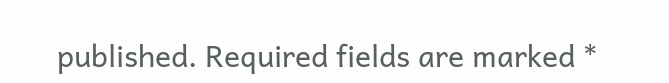published. Required fields are marked *